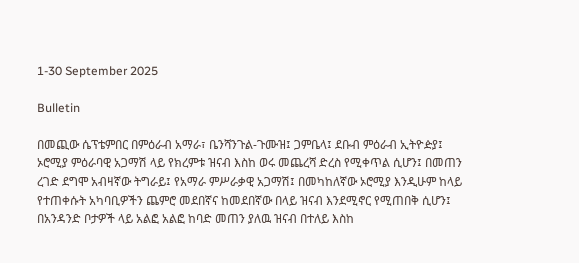1-30 September 2025

Bulletin

በመጪው ሴፕቴምበር በምዕራብ አማራ፣ ቤንሻንጉል-ጉሙዝ፤ ጋምቤላ፤ ደቡብ ምዕራብ ኢትዮዽያ፤ ኦሮሚያ ምዕራባዊ አጋማሽ ላይ የክረምቱ ዝናብ እስከ ወሩ መጨረሻ ድረስ የሚቀጥል ሲሆን፤ በመጠን ረገድ ደግሞ አብዛኛው ትግራይ፤ የአማራ ምሥራቃዊ አጋማሽ፤ በመካከለኛው ኦሮሚያ እንዲሁም ከላይ የተጠቀሱት አካባቢዎችን ጨምሮ መደበኛና ከመደበኛው በላይ ዝናብ እንደሚኖር የሚጠበቅ ሲሆን፤ በአንዳንድ ቦታዎች ላይ አልፎ አልፎ ከባድ መጠን ያለዉ ዝናብ በተለይ እስከ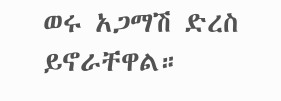ወሩ አጋማሽ ድረስ ይኖራቸዋል።